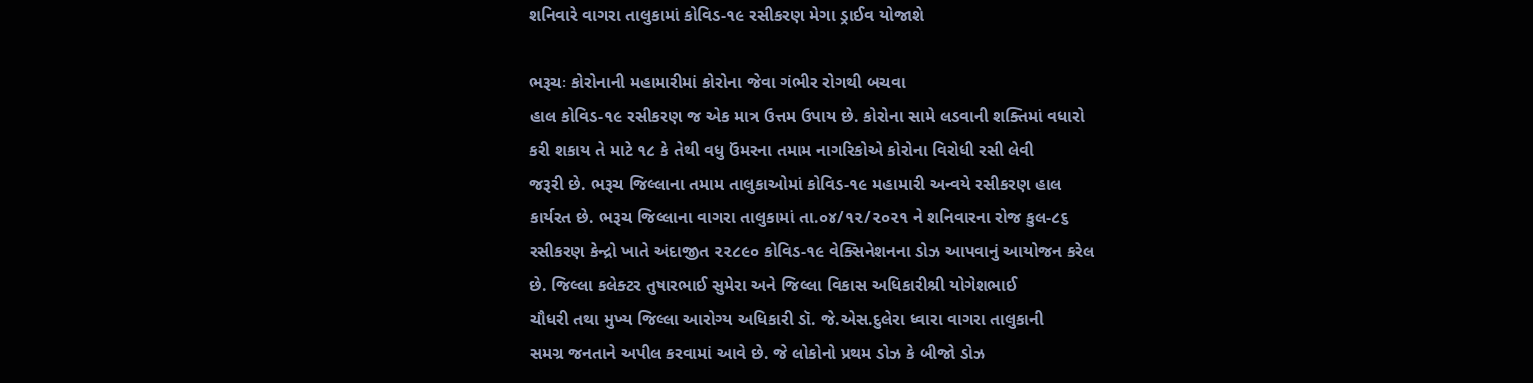શનિવારે વાગરા તાલુકામાં કોવિડ-૧૯ રસીકરણ મેગા ડ્રાઈવ યોજાશે

ભરૂચઃ કોરોનાની મહામારીમાં કોરોના જેવા ગંભીર રોગથી બચવા
હાલ કોવિડ-૧૯ રસીકરણ જ એક માત્ર ઉત્તમ ઉપાય છે. કોરોના સામે લડવાની શક્તિમાં વધારો
કરી શકાય તે માટે ૧૮ કે તેથી વધુ ઉંમરના તમામ નાગરિકોએ કોરોના વિરોધી રસી લેવી
જરૂરી છે. ભરૂચ જિલ્લાના તમામ તાલુકાઓમાં કોવિડ-૧૯ મહામારી અન્વયે રસીકરણ હાલ
કાર્યરત છે. ભરૂચ જિલ્લાના વાગરા તાલુકામાં તા.૦૪/૧૨/૨૦૨૧ ને શનિવારના રોજ કુલ-૮૬
રસીકરણ કેન્દ્રો ખાતે અંદાજીત ૨૨૮૯૦ કોવિડ-૧૯ વેક્સિનેશનના ડોઝ આપવાનું આયોજન કરેલ
છે. જિલ્લા કલેક્ટર તુષારભાઈ સુમેરા અને જિલ્લા વિકાસ અધિકારીશ્રી યોગેશભાઈ
ચૌધરી તથા મુખ્ય જિલ્લા આરોગ્ય અધિકારી ડૉ. જે.એસ.દુલેરા ધ્વારા વાગરા તાલુકાની
સમગ્ર જનતાને અપીલ કરવામાં આવે છે. જે લોકોનો પ્રથમ ડોઝ કે બીજો ડોઝ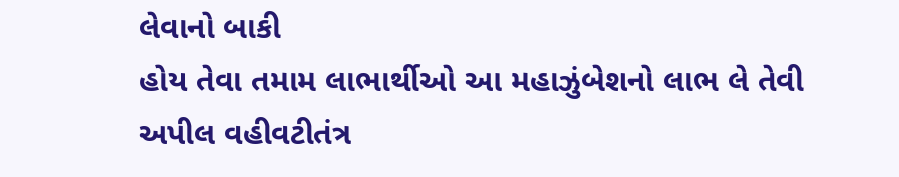લેવાનો બાકી
હોય તેવા તમામ લાભાર્થીઓ આ મહાઝુંબેશનો લાભ લે તેવી અપીલ વહીવટીતંત્ર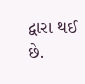દ્વારા થઈ છે.